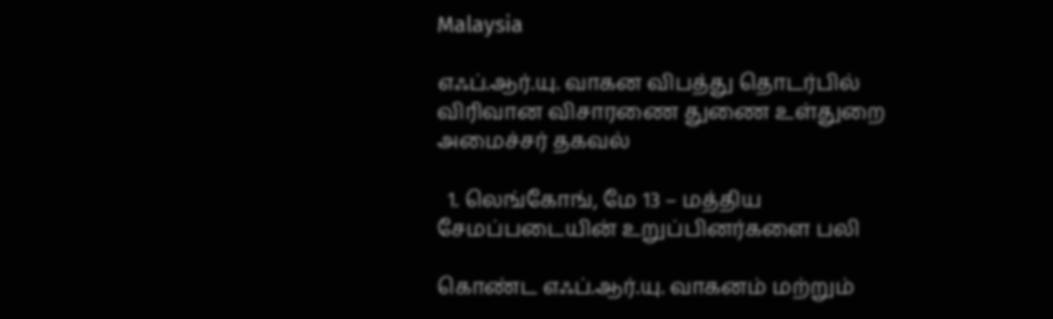Malaysia

எஃப்.ஆர்.யு. வாகன விபத்து தொடர்பில் விரிவான விசாரணை துணை உள்துறை அமைச்சர் தகவல்

  1. லெங்கோங், மே 13 – மத்திய சேமப்படையின் உறுப்பினர்களை பலி

கொண்ட எஃப்.ஆர்.யு. வாகனம் மற்றும்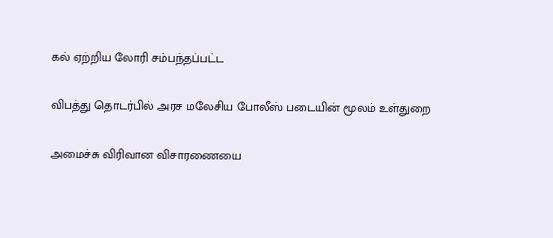கல் ஏற்றிய லோரி சம்பந்தப்பட்ட

விபத்து தொடர்பில் அரச மலேசிய போலீஸ் படையின் மூலம் உள்துறை

அமைச்சு விரிவான விசாரணையை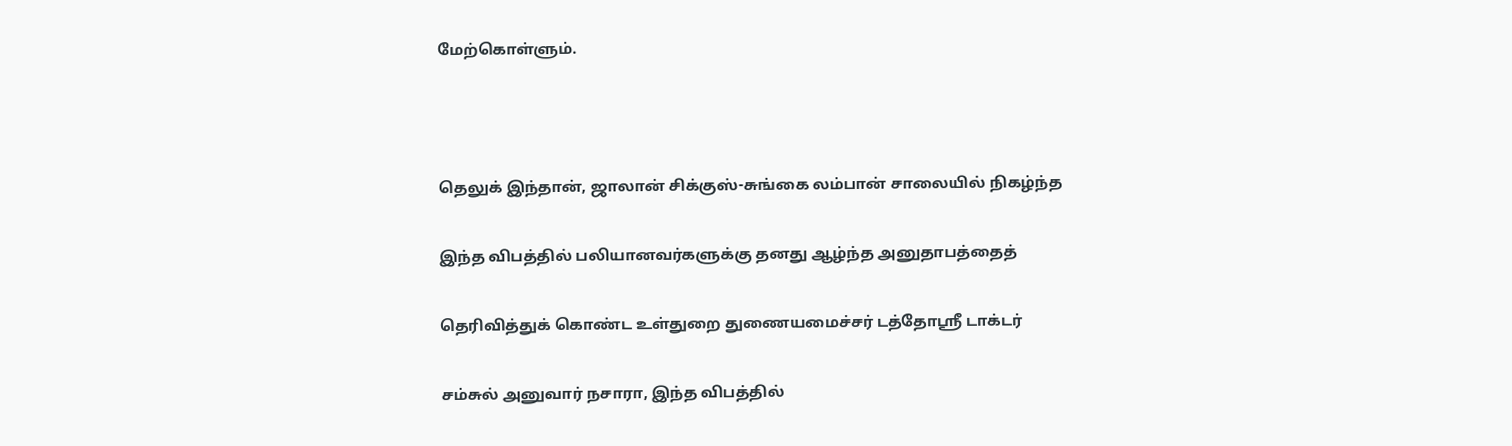மேற்கொள்ளும்.



தெலுக் இந்தான், ஜாலான் சிக்குஸ்-சுங்கை லம்பான் சாலையில் நிகழ்ந்த

இந்த விபத்தில் பலியானவர்களுக்கு தனது ஆழ்ந்த அனுதாபத்தைத்

தெரிவித்துக் கொண்ட உள்துறை துணையமைச்சர் டத்தோஸ்ரீ டாக்டர்

சம்சுல் அனுவார் நசாரா, இந்த விபத்தில்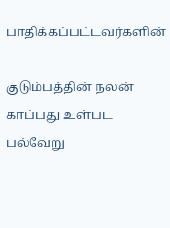பாதிக்கப்பட்டவர்களின்

குடும்பத்தின் நலன் காப்பது உள்பட பல்வேறு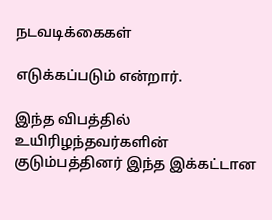நடவடிக்கைகள்

எடுக்கப்படும் என்றார்.

இந்த விபத்தில் உயிரிழந்தவர்களின் குடும்பத்தினர் இந்த இக்கட்டான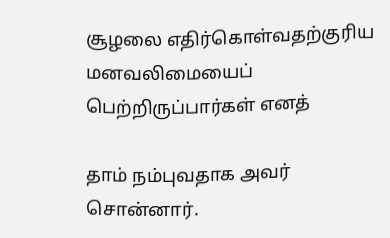சூழலை எதிர்கொள்வதற்குரிய மனவலிமையைப் பெற்றிருப்பார்கள் எனத்

தாம் நம்புவதாக அவர் சொன்னார்.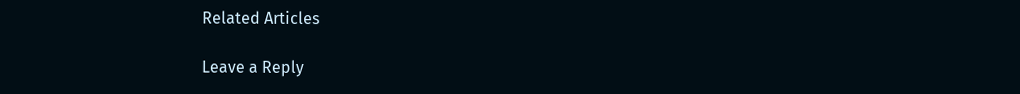Related Articles

Leave a Reply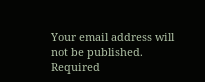Your email address will not be published. Required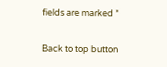fields are marked *

Back to top button